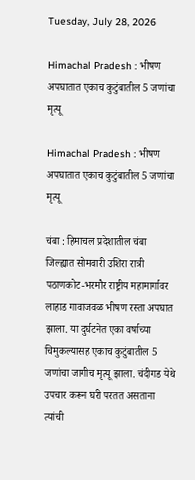Tuesday, July 28, 2026

Himachal Pradesh : भीषण अपघातात एकाच कुटुंबातील 5 जणांचा मृत्यू

Himachal Pradesh : भीषण अपघातात एकाच कुटुंबातील 5 जणांचा मृत्यू

चंबा : हिमाचल प्रदेशातील चंबा जिल्ह्यात सोमवारी उशिरा रात्री पठाणकोट-भरमौर राष्ट्रीय महामार्गावर लाहाड गावाजवळ भीषण रस्ता अपघात झाला. या दुर्घटनेत एका वर्षाच्या चिमुकल्यासह एकाच कुटुंबातील 5 जणांचा जागीच मृत्यू झाला. चंदीगड येथे उपचार करून घरी परतत असताना त्यांची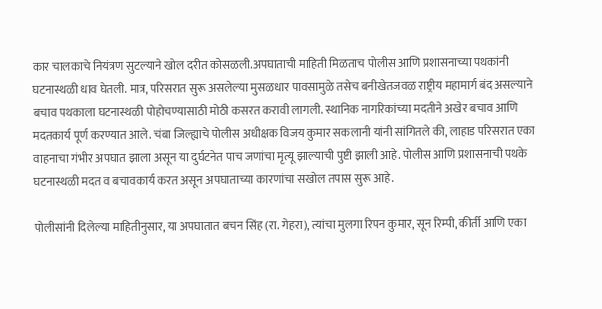कार चालकाचे नियंत्रण सुटल्याने खोल दरीत कोसळली.अपघाताची माहिती मिळताच पोलीस आणि प्रशासनाच्या पथकांनी घटनास्थळी धाव घेतली. मात्र, परिसरात सुरू असलेल्या मुसळधार पावसामुळे तसेच बनीखेतजवळ राष्ट्रीय महामार्ग बंद असल्याने बचाव पथकाला घटनास्थळी पोहोचण्यासाठी मोठी कसरत करावी लागली. स्थानिक नागरिकांच्या मदतीने अखेर बचाव आणि मदतकार्य पूर्ण करण्यात आले. चंबा जिल्ह्याचे पोलीस अधीक्षक विजय कुमार सकलानी यांनी सांगितले की, लाहाड परिसरात एका वाहनाचा गंभीर अपघात झाला असून या दुर्घटनेत पाच जणांचा मृत्यू झाल्याची पुष्टी झाली आहे. पोलीस आणि प्रशासनाची पथके घटनास्थळी मदत व बचावकार्य करत असून अपघाताच्या कारणांचा सखोल तपास सुरू आहे.

पोलीसांनी दिलेल्या माहितीनुसार, या अपघातात बचन सिंह (रा. गेहरा), त्यांचा मुलगा रिपन कुमार, सून रिम्पी, कीर्ती आणि एका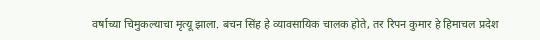वर्षाच्या चिमुकल्याचा मृत्यू झाला. बचन सिंह हे व्यावसायिक चालक होते, तर रिपन कुमार हे हिमाचल प्रदेश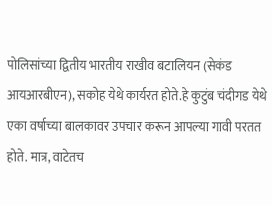पोलिसांच्या द्वितीय भारतीय राखीव बटालियन (सेकंड आयआरबीएन), सकोह येथे कार्यरत होते.हे कुटुंब चंदीगड येथे एका वर्षाच्या बालकावर उपचार करून आपल्या गावी परतत होते. मात्र, वाटेतच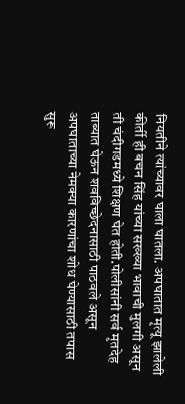नियतीने त्यांच्यावर घाला घातला. अपघातात मृत्यू झालेली कीर्ती ही बचन सिंह यांच्या सख्ख्या भावाची मुलगी असून ती चंदीगडमध्ये शिक्षण घेत होती.पोलीसांनी सर्व मृतदेह ताब्यात घेऊन शवविच्छेदनासाठी पाठवले असून अपघाताच्या नेमक्या कारणांचा शोध घेण्यासाठी तपास सुरू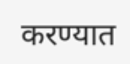करण्यात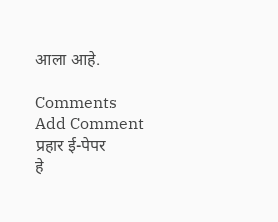आला आहे.

Comments
Add Comment
प्रहार ई-पेपर
हे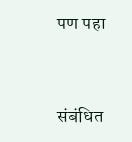पण पहा


संबंधित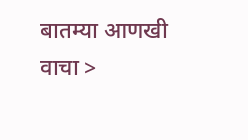बातम्या आणखी वाचा >